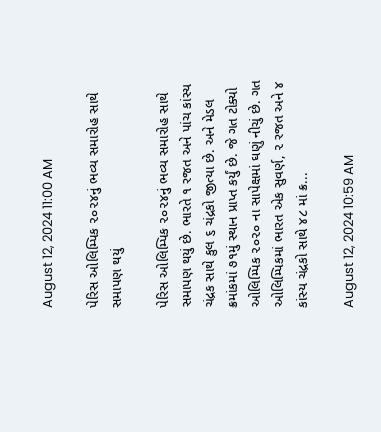August 12, 2024 11:00 AM

પેરિસ ઓલિમ્પિક ૨૦૨૪નું ભવ્ય સમારોહ સાથે સમાપણ થયું

પેરિસ ઓલિમ્પિક ૨૦૨૪નું ભવ્ય સમારોહ સાથે સમાપણ થયું છે. ભારતે ૧ રજત અને પાંચ કાંસ્ય ચંદ્રક સાથે કુલ ૬ ચંદ્રકો જીત્યા છે. અને મેડલ ક્રમાંકમાં ૭૧મું સ્થાન પ્રાપ્ત કર્યું છે. જે ગત ટોક્યો ઓલિમ્પિક ૨૦૨૦ ના સાપેક્ષમાં ઘણું નીચું છે. ગત ઓલિમ્પિકમાં ભારત એક સુવર્ણ, ૨ રજત અને ૪ કાંસ્ય ચંદ્રકો સાથે ૪૮ માં ક્ર...

August 12, 2024 10:59 AM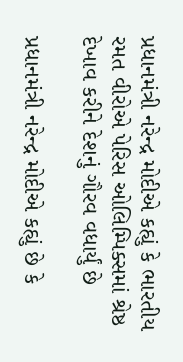પ્રધાનમંત્રી નરેન્દ્ર મોદીએ કહ્યું કે ભારતીય રમત વીરોએ પેરિસ ઓલિમ્પિક્સમાં શ્રેષ્ઠ દેખાવ કરીને દેશનું ગૌરવ વધાર્યું છે

પ્રધાનમંત્રી નરેન્દ્ર મોદીએ કહ્યું છે કે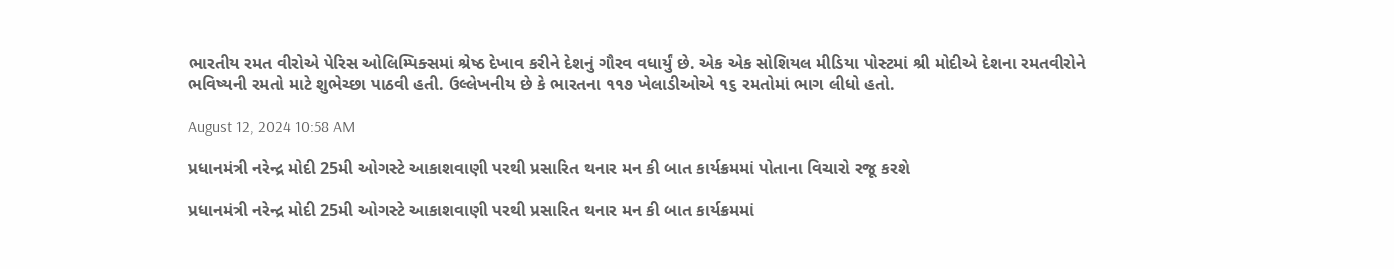ભારતીય રમત વીરોએ પેરિસ ઓલિમ્પિક્સમાં શ્રેષ્ઠ દેખાવ કરીને દેશનું ગૌરવ વધાર્યું છે. એક એક સોશિયલ મીડિયા પોસ્ટમાં શ્રી મોદીએ દેશના રમતવીરોને ભવિષ્યની રમતો માટે શુભેચ્છા પાઠવી હતી. ઉલ્લેખનીય છે કે ભારતના ૧૧૭ ખેલાડીઓએ ૧૬ રમતોમાં ભાગ લીધો હતો.

August 12, 2024 10:58 AM

પ્રધાનમંત્રી નરેન્દ્ર મોદી 25મી ઓગસ્ટે આકાશવાણી પરથી પ્રસારિત થનાર મન કી બાત કાર્યક્રમમાં પોતાના વિચારો રજૂ કરશે

પ્રધાનમંત્રી નરેન્દ્ર મોદી 25મી ઓગસ્ટે આકાશવાણી પરથી પ્રસારિત થનાર મન કી બાત કાર્યક્રમમાં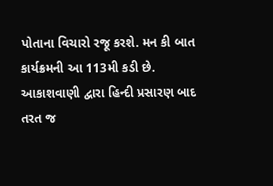પોતાના વિચારો રજૂ કરશે. મન કી બાત કાર્યક્રમની આ 113મી કડી છે. આકાશવાણી દ્વારા હિન્દી પ્રસારણ બાદ તરત જ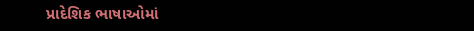પ્રાદેશિક ભાષાઓમાં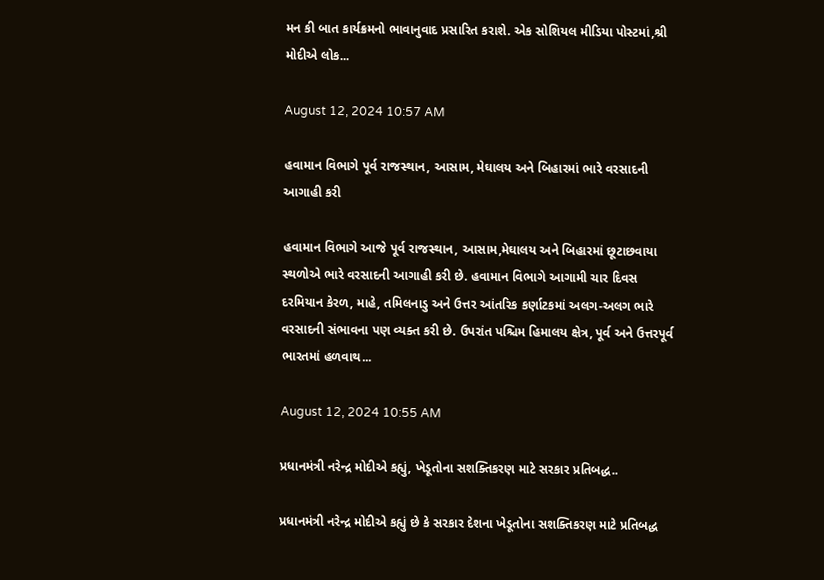મન કી બાત કાર્યક્રમનો ભાવાનુવાદ પ્રસારિત કરાશે. એક સોશિયલ મીડિયા પોસ્ટમાં,શ્રી મોદીએ લોક...

August 12, 2024 10:57 AM

હવામાન વિભાગે પૂર્વ રાજસ્થાન, આસામ, મેઘાલય અને બિહારમાં ભારે વરસાદની આગાહી કરી

હવામાન વિભાગે આજે પૂર્વ રાજસ્થાન, આસામ,મેઘાલય અને બિહારમાં છૂટાછવાયા સ્થળોએ ભારે વરસાદની આગાહી કરી છે. હવામાન વિભાગે આગામી ચાર દિવસ દરમિયાન કેરળ, માહે, તમિલનાડુ અને ઉત્તર આંતરિક કર્ણાટકમાં અલગ-અલગ ભારે વરસાદની સંભાવના પણ વ્યક્ત કરી છે. ઉપરાંત પશ્ચિમ હિમાલય ક્ષેત્ર, પૂર્વ અને ઉત્તરપૂર્વ ભારતમાં હળવાથ...

August 12, 2024 10:55 AM

પ્રધાનમંત્રી નરેન્દ્ર મોદીએ કહ્યું, ખેડૂતોના સશક્તિકરણ માટે સરકાર પ્રતિબદ્ધ..

પ્રધાનમંત્રી નરેન્દ્ર મોદીએ કહ્યું છે કે સરકાર દેશના ખેડૂતોના સશક્તિકરણ માટે પ્રતિબદ્ધ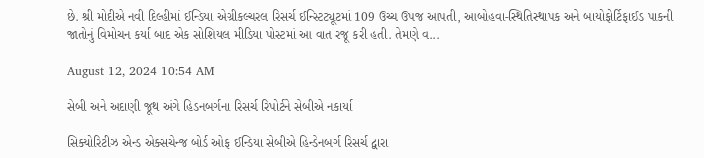છે. શ્રી મોદીએ નવી દિલ્હીમાં ઈન્ડિયા એગ્રીકલ્ચરલ રિસર્ચ ઈન્સ્ટિટ્યૂટમાં 109 ઉચ્ચ ઉપજ આપતી, આબોહવા-સ્થિતિસ્થાપક અને બાયોફોર્ટિફાઈડ પાકની જાતોનું વિમોચન કર્યા બાદ એક સોશિયલ મીડિયા પોસ્ટમાં આ વાત રજૂ કરી હતી. તેમણે વ...

August 12, 2024 10:54 AM

સેબી અને અદાણી જૂથ અંગે હિડનબર્ગના રિસર્ચ રિપોર્ટને સેબીએ નકાર્યા

સિક્યોરિટીઝ એન્ડ એક્સચેન્જ બોર્ડ ઓફ ઈન્ડિયા સેબીએ હિન્ડેનબર્ગ રિસર્ચ દ્વારા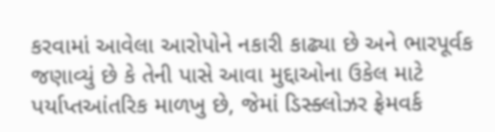કરવામાં આવેલા આરોપોને નકારી કાઢ્યા છે અને ભારપૂર્વક જણાવ્યું છે કે તેની પાસે આવા મુદ્દાઓના ઉકેલ માટે પર્યાપ્તઆંતરિક માળખુ છે, જેમાં ડિસ્ક્લોઝર ફ્રેમવર્ક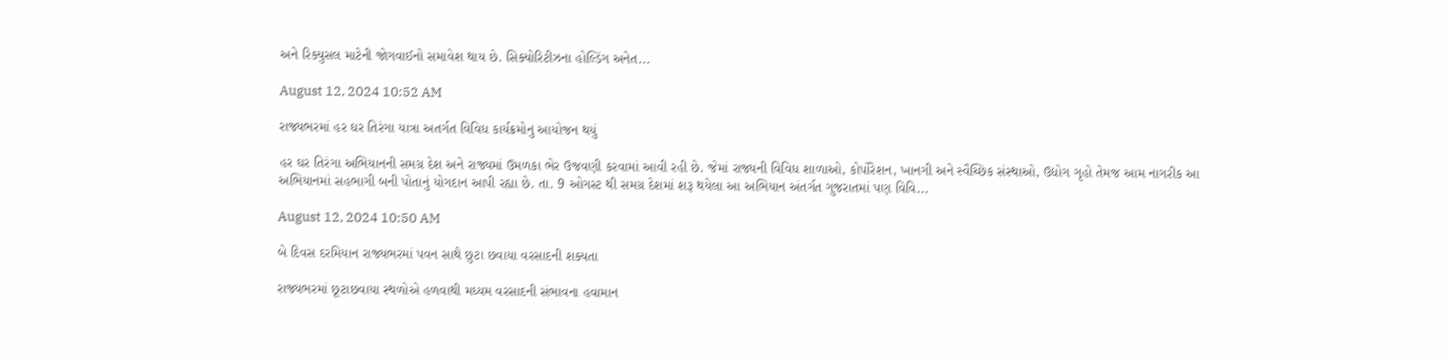અને રિક્યુસલ માટેની જોગવાઈનો સમાવેશ થાય છે. સિક્યોરિટીઝના હોલ્ડિંગ અનેત...

August 12, 2024 10:52 AM

રાજ્યભરમાં હર ઘર તિરંગા યાત્રા અતર્ગત વિવિધ કાર્યક્રમોનુ આયોજન થયું

હર ઘર તિરંગા અભિયાનની સમગ્ર દેશ અને રાજ્યમાં ઉમળકા ભેર ઉજવણી કરવામાં આવી રહી છે. જેમાં રાજ્યની વિવિધ શાળાઓ, કોર્પોરેશન, ખાનગી અને સ્વૈચ્છિક સંસ્થાઓ, ઉદ્યોગ ગૃહો તેમજ આમ નાગરીક આ અભિયાનમાં સહભાગી બની પોતાનું યોગદાન આપી રહ્યા છે. તા. 9 ઓગસ્ટ થી સમગ્ર દેશમાં શરૂ થયેલા આ અભિયાન અંતર્ગત ગુજરાતમાં પણ વિવિ...

August 12, 2024 10:50 AM

બે દિવસ દરમિયાન રાજ્યભરમાં પવન સાથે છુટા છવાયા વરસાદની શક્યતા

રાજ્યભરમાં છૂટાછવાયા સ્થળોએ હળવાથી મધ્યમ વરસાદની સંભાવના હવામાન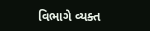વિભાગે વ્યક્ત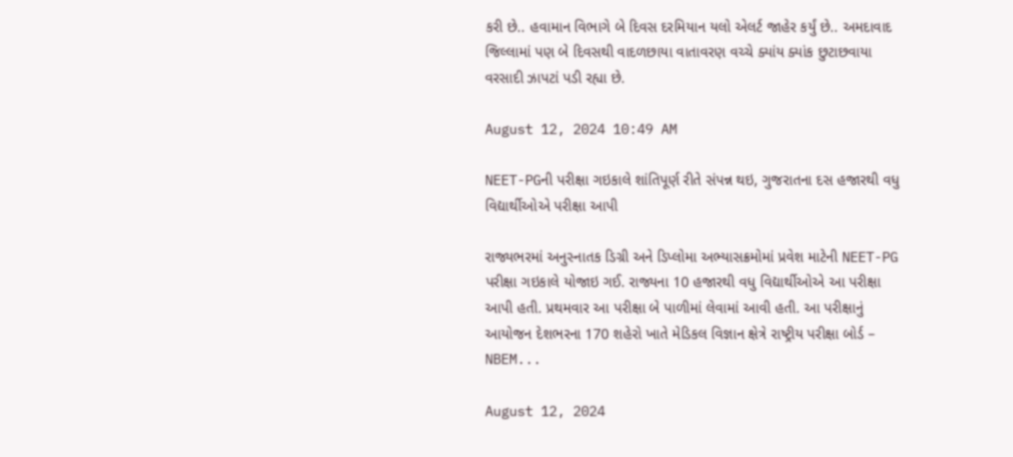કરી છે.. હવામાન વિભાગે બે દિવસ દરમિયાન યલો એલર્ટ જાહેર કર્યું છે.. અમદાવાદ જિલ્લામાં પણ બે દિવસથી વાદળછાયા વાતાવરણ વચ્ચે ક્યાંય ક્યાંક છુટાછવાયા વરસાદી ઝાપટાં પડી રહ્યા છે.

August 12, 2024 10:49 AM

NEET-PGની પરીક્ષા ગઇકાલે શાંતિપૂર્ણ રીતે સંપન્ન થઇ, ગુજરાતના દસ હજારથી વધુ વિદ્યાર્થીઓએ પરીક્ષા આપી

રાજ્યભરમાં અનુસ્નાતક ડિગ્રી અને ડિપ્લોમા અભ્યાસક્રમોમાં પ્રવેશ માટેની NEET-PG પરીક્ષા ગઇકાલે યોજાઇ ગઈ. રાજ્યના 10 હજારથી વધુ વિદ્યાર્થીઓએ આ પરીક્ષા આપી હતી. પ્રથમવાર આ પરીક્ષા બે પાળીમાં લેવામાં આવી હતી. આ પરીક્ષાનું આયોજન દેશભરના 170 શહેરો ખાતે મેડિકલ વિજ્ઞાન ક્ષેત્રે રાષ્ટ્રીય પરીક્ષા બોર્ડ – NBEM...

August 12, 2024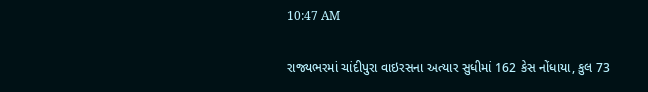10:47 AM

રાજ્યભરમાં ચાંદીપુરા વાઇરસના અત્યાર સુધીમાં 162 કેસ નોંધાયા, કુલ 73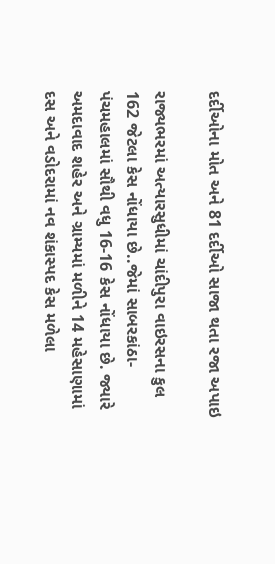દર્દીઓના મોત અને 81 દર્દીઓ સાજા થતા રજા અપાઇ

રાજ્યભરમાં અત્યારસુધીમાં ચાંદીપુરા વાઇરસના કુલ 162 જેટલા કેસ નોંધાયા છે..જેમાં સાબરકાંઠા- પંચમહાલમાં સૌથી વધુ 16-16 કેસ નોંધાયા છે. જ્યારે અમદાવાદ શહેર અને ગ્રામ્યમાં મળીને 14 મહેસાણામાં દસ અને વડોદરામાં નવ શંકાસ્પદ કેસ મળેલા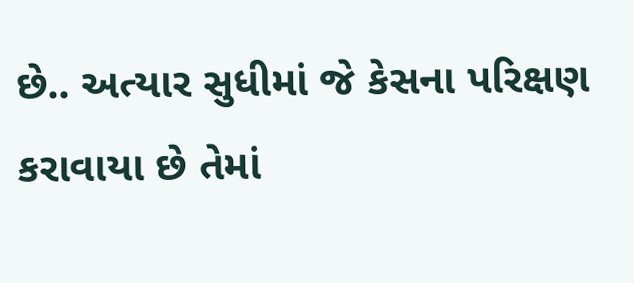છે.. અત્યાર સુધીમાં જે કેસના પરિક્ષણ કરાવાયા છે તેમાં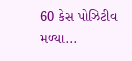60 કેસ પોઝિટીવ મળ્યા...